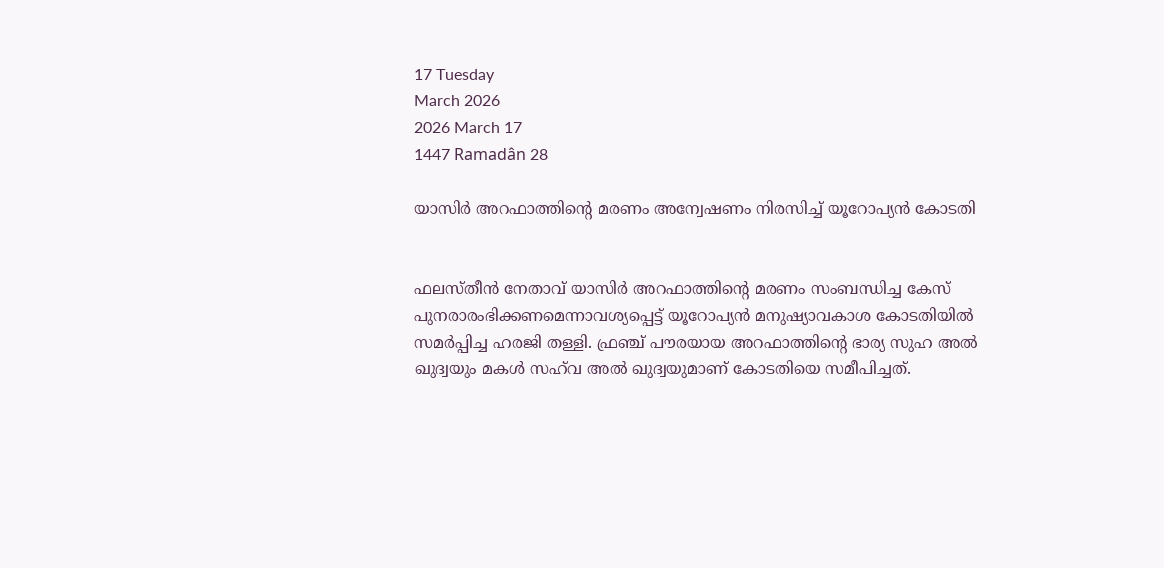17 Tuesday
March 2026
2026 March 17
1447 Ramadân 28

യാസിര്‍ അറഫാത്തിന്റെ മരണം അന്വേഷണം നിരസിച്ച് യൂറോപ്യന്‍ കോടതി


ഫലസ്തീന്‍ നേതാവ് യാസിര്‍ അറഫാത്തിന്റെ മരണം സംബന്ധിച്ച കേസ് പുനരാരംഭിക്കണമെന്നാവശ്യപ്പെട്ട് യൂറോപ്യന്‍ മനുഷ്യാവകാശ കോടതിയില്‍ സമര്‍പ്പിച്ച ഹരജി തള്ളി. ഫ്രഞ്ച് പൗരയായ അറഫാത്തിന്റെ ഭാര്യ സുഹ അല്‍ ഖുദ്വയും മകള്‍ സഹ്‌വ അല്‍ ഖുദ്വയുമാണ് കോടതിയെ സമീപിച്ചത്.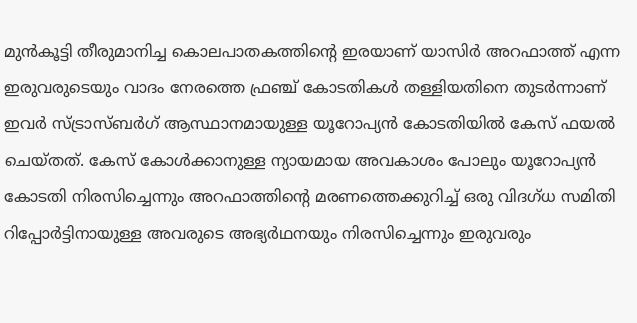മുന്‍കൂട്ടി തീരുമാനിച്ച കൊലപാതകത്തിന്റെ ഇരയാണ് യാസിര്‍ അറഫാത്ത് എന്ന ഇരുവരുടെയും വാദം നേരത്തെ ഫ്രഞ്ച് കോടതികള്‍ തള്ളിയതിനെ തുടര്‍ന്നാണ് ഇവര്‍ സ്ട്രാസ്ബര്‍ഗ് ആസ്ഥാനമായുള്ള യൂറോപ്യന്‍ കോടതിയില്‍ കേസ് ഫയല്‍ ചെയ്തത്. കേസ് കോള്‍ക്കാനുള്ള ന്യായമായ അവകാശം പോലും യൂറോപ്യന്‍ കോടതി നിരസിച്ചെന്നും അറഫാത്തിന്റെ മരണത്തെക്കുറിച്ച് ഒരു വിദഗ്ധ സമിതി റിപ്പോര്‍ട്ടിനായുള്ള അവരുടെ അഭ്യര്‍ഥനയും നിരസിച്ചെന്നും ഇരുവരും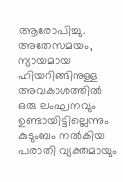ആരോപിച്ചു. അതേസമയം, ന്യായമായ ഹിയറിങ്ങിനുള്ള അവകാശത്തില്‍ ഒരു ലംഘനവും ഉണ്ടായിട്ടില്ലെന്നും കുടുംബം നല്‍കിയ പരാതി വ്യക്തമായും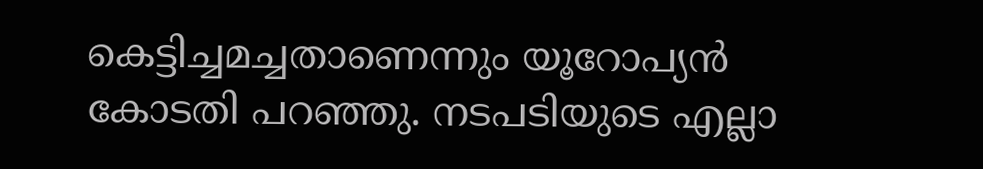കെട്ടിച്ചമച്ചതാണെന്നും യൂറോപ്യന്‍ കോടതി പറഞ്ഞു. നടപടിയുടെ എല്ലാ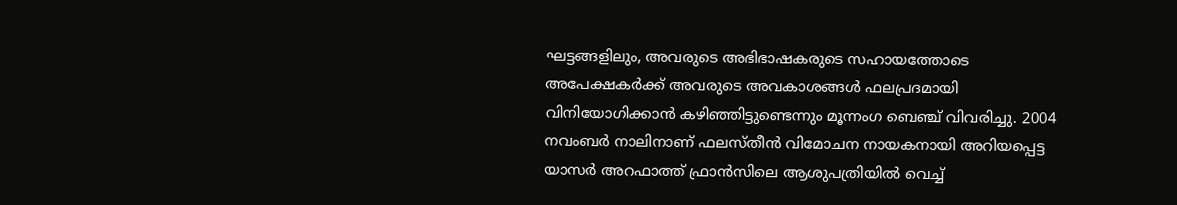ഘട്ടങ്ങളിലും, അവരുടെ അഭിഭാഷകരുടെ സഹായത്തോടെ അപേക്ഷകര്‍ക്ക് അവരുടെ അവകാശങ്ങള്‍ ഫലപ്രദമായി വിനിയോഗിക്കാന്‍ കഴിഞ്ഞിട്ടുണ്ടെന്നും മൂന്നംഗ ബെഞ്ച് വിവരിച്ചു. 2004 നവംബര്‍ നാലിനാണ് ഫലസ്തീന്‍ വിമോചന നായകനായി അറിയപ്പെട്ട യാസര്‍ അറഫാത്ത് ഫ്രാന്‍സിലെ ആശുപത്രിയില്‍ വെച്ച്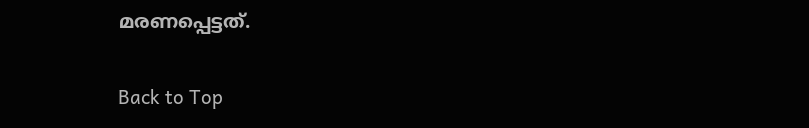മരണപ്പെട്ടത്.

Back to Top